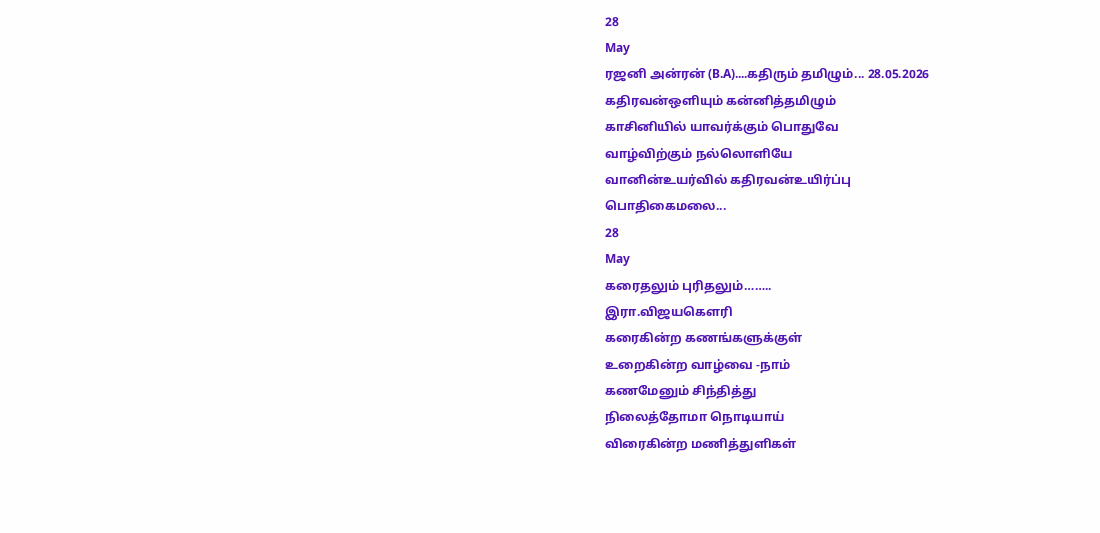28
May
ரஜனி அன்ரன் (B.A)....கதிரும் தமிழும்... 28.05.2026
கதிரவன்ஒளியும் கன்னித்தமிழும்
காசினியில் யாவர்க்கும் பொதுவே
வாழ்விற்கும் நல்லொளியே
வானின்உயர்வில் கதிரவன்உயிர்ப்பு
பொதிகைமலை...
28
May
கரைதலும் புரிதலும்……..
இரா.விஜயகௌரி
கரைகின்ற கணங்களுக்குள்
உறைகின்ற வாழ்வை -நாம்
கணமேனும் சிந்தித்து
நிலைத்தோமா நொடியாய்
விரைகின்ற மணித்துளிகள்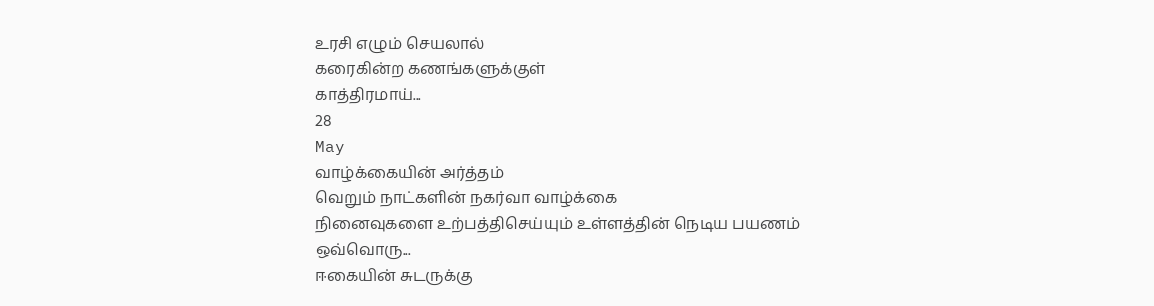உரசி எழும் செயலால்
கரைகின்ற கணங்களுக்குள்
காத்திரமாய்...
28
May
வாழ்க்கையின் அர்த்தம்
வெறும் நாட்களின் நகர்வா வாழ்க்கை
நினைவுகளை உற்பத்திசெய்யும் உள்ளத்தின் நெடிய பயணம்
ஒவ்வொரு...
ஈகையின் சுடருக்கு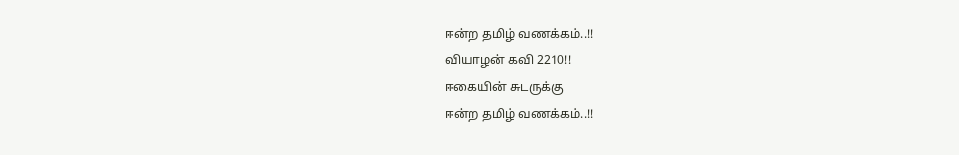ஈன்ற தமிழ் வணக்கம்..!!
வியாழன் கவி 2210!!
ஈகையின் சுடருக்கு
ஈன்ற தமிழ் வணக்கம்..!!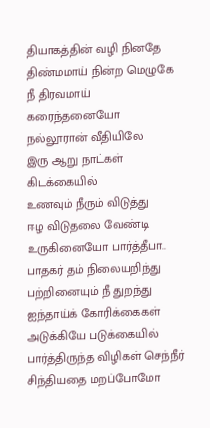தியாகத்தின் வழி நினதே
திண்மமாய் நின்ற மெழுகே
நீ திரவமாய் கரைந்தனையோ
நல்லூரான் வீதியிலே
இரு ஆறு நாட்கள் கிடக்கையில்
உணவும் நீரும் விடுத்து
ஈழ விடுதலை வேண்டி
உருகினையோ பார்த்தீபா..
பாதகர் தம் நிலையறிந்து
பற்றினையும் நீ துறந்து
ஐந்தாய்க் கோரிக்கைகள்
அடுக்கியே படுக்கையில்
பார்த்திருந்த விழிகள் செந்நீர்
சிந்தியதை மறப்போமோ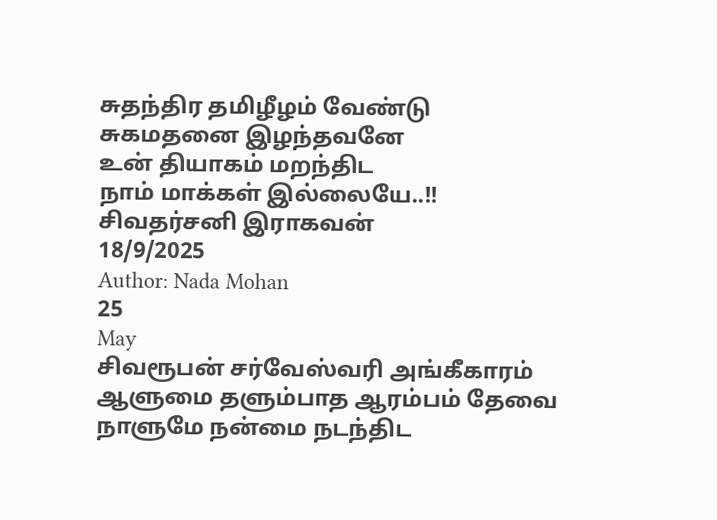சுதந்திர தமிழீழம் வேண்டு
சுகமதனை இழந்தவனே
உன் தியாகம் மறந்திட
நாம் மாக்கள் இல்லையே..!!
சிவதர்சனி இராகவன்
18/9/2025
Author: Nada Mohan
25
May
சிவரூபன் சர்வேஸ்வரி அங்கீகாரம்
ஆளுமை தளும்பாத ஆரம்பம் தேவை
நாளுமே நன்மை நடந்திட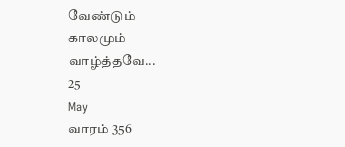வேண்டும்
காலமும் வாழ்த்தவே...
25
May
வாரம் 356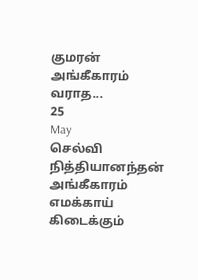குமரன் அங்கீகாரம்
வராத...
25
May
செல்வி நித்தியானந்தன் அங்கீகாரம்
எமக்காய் கிடைக்கும்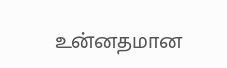உன்னதமான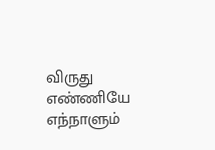விருது
எண்ணியே எந்நாளும்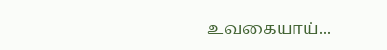உவகையாய்...